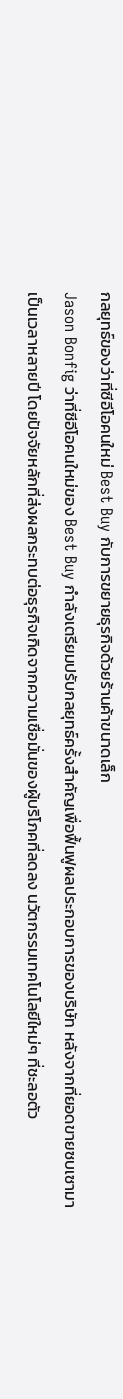กลยุทธ์ของว่าที่ซีอีโอคนใหม่ Best Buy กับการขยายธุรกิจด้วยร้านค้าขนาดเล็ก
Jason Bonfig ว่าที่ซีอีโอคนใหม่ของ Best Buy กำลังเตรียมปรับกลยุทธ์ครั้งสำคัญเพื่อฟื้นฟูผลประกอบการของบริษัท หลังจากที่ยอดขายซบเซามาเป็นเวลาหลายปี โดยปัจจัยหลักที่ส่งผลกระทบต่อธุรกิจเกิดจากความเชื่อมั่นของผู้บริโภคที่ลดลง นวัตกรรมเทคโนโลยีใหม่ๆ ที่ชะลอตัว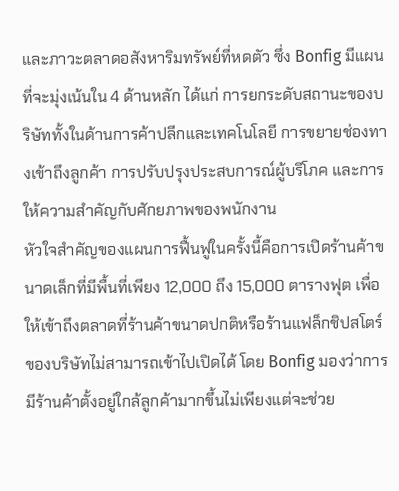และภาวะตลาดอสังหาริมทรัพย์ที่หดตัว ซึ่ง Bonfig มีแผนที่จะมุ่งเน้นใน 4 ด้านหลัก ได้แก่ การยกระดับสถานะของบริษัททั้งในด้านการค้าปลีกและเทคโนโลยี การขยายช่องทางเข้าถึงลูกค้า การปรับปรุงประสบการณ์ผู้บริโภค และการให้ความสำคัญกับศักยภาพของพนักงาน
หัวใจสำคัญของแผนการฟื้นฟูในครั้งนี้คือการเปิดร้านค้าขนาดเล็กที่มีพื้นที่เพียง 12,000 ถึง 15,000 ตารางฟุต เพื่อให้เข้าถึงตลาดที่ร้านค้าขนาดปกติหรือร้านแฟล็กชิปสโตร์ของบริษัทไม่สามารถเข้าไปเปิดได้ โดย Bonfig มองว่าการมีร้านค้าตั้งอยู่ใกล้ลูกค้ามากขึ้นไม่เพียงแต่จะช่วย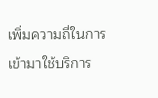เพิ่มความถี่ในการเข้ามาใช้บริการ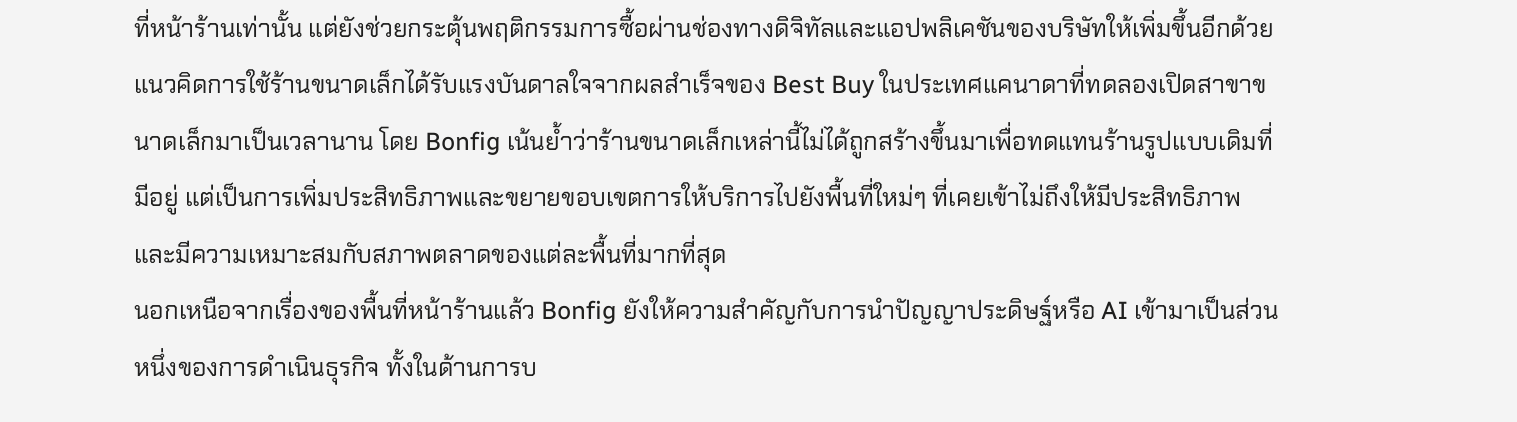ที่หน้าร้านเท่านั้น แต่ยังช่วยกระตุ้นพฤติกรรมการซื้อผ่านช่องทางดิจิทัลและแอปพลิเคชันของบริษัทให้เพิ่มขึ้นอีกด้วย
แนวคิดการใช้ร้านขนาดเล็กได้รับแรงบันดาลใจจากผลสำเร็จของ Best Buy ในประเทศแคนาดาที่ทดลองเปิดสาขาขนาดเล็กมาเป็นเวลานาน โดย Bonfig เน้นย้ำว่าร้านขนาดเล็กเหล่านี้ไม่ได้ถูกสร้างขึ้นมาเพื่อทดแทนร้านรูปแบบเดิมที่มีอยู่ แต่เป็นการเพิ่มประสิทธิภาพและขยายขอบเขตการให้บริการไปยังพื้นที่ใหม่ๆ ที่เคยเข้าไม่ถึงให้มีประสิทธิภาพและมีความเหมาะสมกับสภาพตลาดของแต่ละพื้นที่มากที่สุด
นอกเหนือจากเรื่องของพื้นที่หน้าร้านแล้ว Bonfig ยังให้ความสำคัญกับการนำปัญญาประดิษฐ์หรือ AI เข้ามาเป็นส่วนหนึ่งของการดำเนินธุรกิจ ทั้งในด้านการบ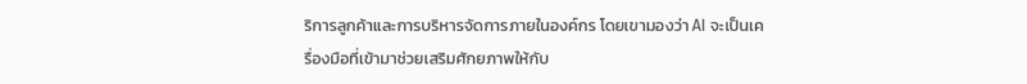ริการลูกค้าและการบริหารจัดการภายในองค์กร โดยเขามองว่า AI จะเป็นเครื่องมือที่เข้ามาช่วยเสริมศักยภาพให้กับ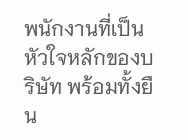พนักงานที่เป็นหัวใจหลักของบริษัท พร้อมทั้งยืน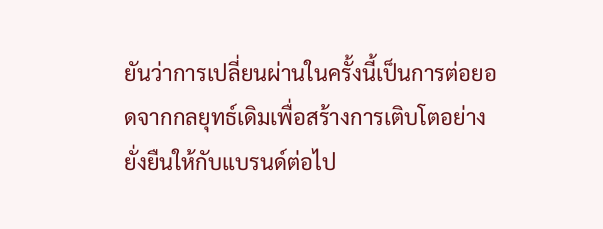ยันว่าการเปลี่ยนผ่านในครั้งนี้เป็นการต่อยอดจากกลยุทธ์เดิมเพื่อสร้างการเติบโตอย่างยั่งยืนให้กับแบรนด์ต่อไป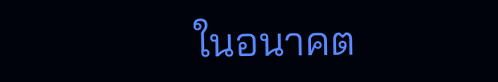ในอนาคต